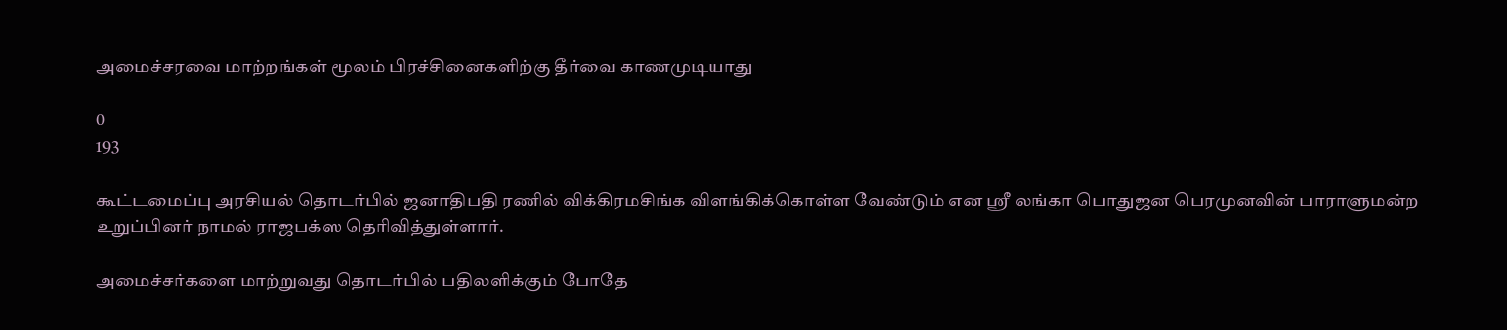அமைச்சரவை மாற்றங்கள் மூலம் பிரச்சினைகளிற்கு தீர்வை காணமுடியாது

0
193

கூட்டமைப்பு அரசியல் தொடர்பில் ஜனாதிபதி ரணில் விக்கிரமசிங்க விளங்கிக்கொள்ள வேண்டும் என ஶ்ரீ லங்கா பொதுஜன பெரமுனவின் பாராளுமன்ற உறுப்பினர் நாமல் ராஜபக்ஸ தெரிவித்துள்ளார்.

அமைச்சர்களை மாற்றுவது தொடர்பில் பதிலளிக்கும் போதே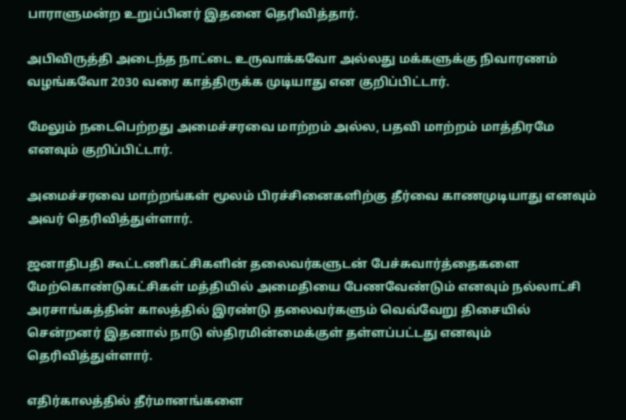பாராளுமன்ற உறுப்பினர் இதனை தெரிவித்தார்.

அபிவிருத்தி அடைந்த நாட்டை உருவாக்கவோ அல்லது மக்களுக்கு நிவாரணம் வழங்கவோ 2030 வரை காத்திருக்க முடியாது என குறிப்பிட்டார்.

மேலும் நடைபெற்றது அமைச்சரவை மாற்றம் அல்ல, பதவி மாற்றம் மாத்திரமே எனவும் குறிப்பிட்டார்.

அமைச்சரவை மாற்றங்கள் மூலம் பிரச்சினைகளிற்கு தீர்வை காணமுடியாது எனவும் அவர் தெரிவித்துள்ளார்.

ஜனாதிபதி கூட்டணிகட்சிகளின் தலைவர்களுடன் பேச்சுவார்த்தைகளை மேற்கொண்டுகட்சிகள் மத்தியில் அமைதியை பேணவேண்டும் எனவும் நல்லாட்சி அரசாங்கத்தின் காலத்தில் இரண்டு தலைவர்களும் வெவ்வேறு திசையில் சென்றனர் இதனால் நாடு ஸ்திரமின்மைக்குள் தள்ளப்பட்டது எனவும் தெரிவித்துள்ளார்.

எதிர்காலத்தில் தீர்மானங்களை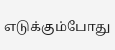எடுக்கும்போது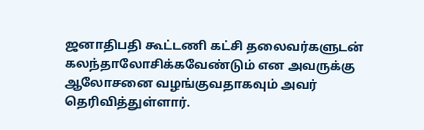ஜனாதிபதி கூட்டணி கட்சி தலைவர்களுடன் கலந்தாலோசிக்கவேண்டும் என அவருக்கு ஆலோசனை வழங்குவதாகவும் அவர் தெரிவித்துள்ளார்.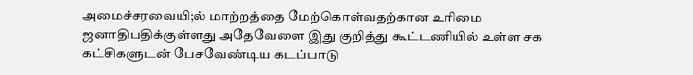அமைச்சரவையி;ல் மாற்றத்தை மேற்கொள்வதற்கான உரிமை ஜனாதிபதிக்குள்ளது அதேவேளை இது குறித்து கூட்டணியில் உள்ள சக கட்சிகளுடன் பேசவேண்டிய கடப்பாடு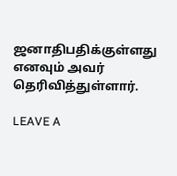ஜனாதிபதிக்குள்ளது எனவும் அவர் தெரிவித்துள்ளார்.

LEAVE A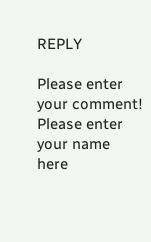REPLY

Please enter your comment!
Please enter your name here